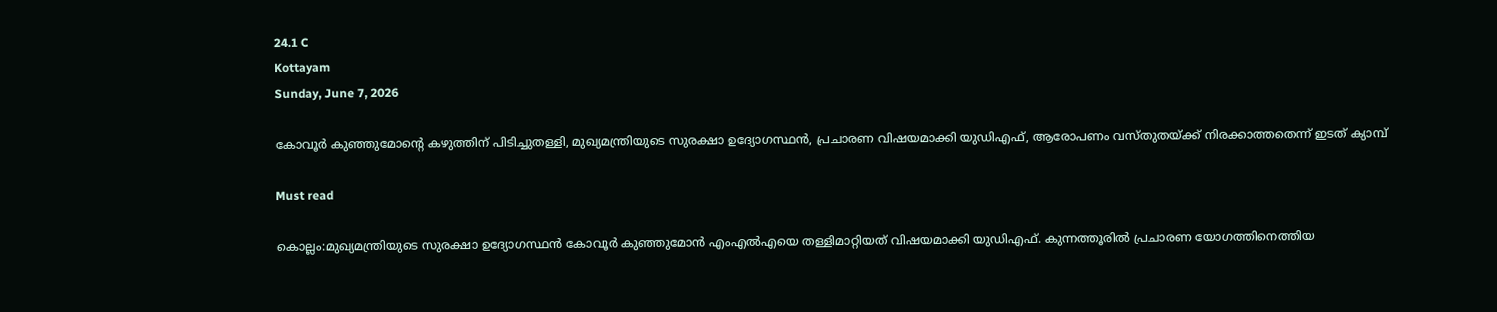24.1 C
Kottayam
Sunday, June 7, 2026

കോവൂര്‍ കുഞ്ഞുമോന്റെ കഴുത്തിന് പിടിച്ചുതള്ളി, മുഖ്യമന്ത്രിയുടെ സുരക്ഷാ ഉദ്യോഗസ്ഥൻ, പ്രചാരണ വിഷയമാക്കി യുഡിഎഫ്, ആരോപണം വസ്തുതയ്ക്ക് നിരക്കാത്തതെന്ന് ഇടത് ക്യാമ്പ്

Must read

കൊല്ലം:മുഖ്യമന്ത്രിയുടെ സുരക്ഷാ ഉദ്യോഗസ്ഥൻ കോവൂർ കുഞ്ഞുമോൻ എംഎൽഎയെ തള്ളിമാറ്റിയത് വിഷയമാക്കി യുഡിഎഫ്. കുന്നത്തൂരിൽ പ്രചാരണ യോഗത്തിനെത്തിയ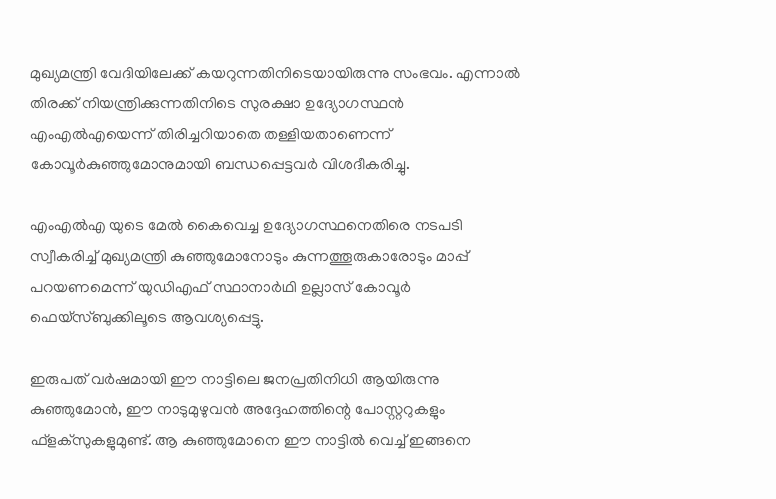മുഖ്യമന്ത്രി വേദിയിലേക്ക് കയറുന്നതിനിടെയായിരുന്നു സംഭവം. എന്നാൽ തിരക്ക് നിയന്ത്രിക്കുന്നതിനിടെ സുരക്ഷാ ഉദ്യോഗസ്ഥൻ എംഎൽഎയെന്ന് തിരിച്ചറിയാതെ തള്ളിയതാണെന്ന് കോവൂർകുഞ്ഞുമോനുമായി ബന്ധപ്പെട്ടവർ വിശദീകരിച്ചു.

എംഎൽഎ യുടെ മേൽ കൈവെച്ച ഉദ്യോഗസ്ഥനെതിരെ നടപടി സ്വീകരിച്ച് മുഖ്യമന്ത്രി കുഞ്ഞുമോനോടും കുന്നത്തൂരുകാരോടും മാപ്പ് പറയണമെന്ന് യുഡിഎഫ് സ്ഥാനാർഥി ഉല്ലാസ് കോവൂർ ഫെയ്സ്ബുക്കിലൂടെ ആവശ്യപ്പെട്ടു.

ഇരുപത് വർഷമായി ഈ നാട്ടിലെ ജനപ്രതിനിധി ആയിരുന്നു കുഞ്ഞുമോൻ, ഈ നാടുമുഴുവൻ അദ്ദേഹത്തിന്റെ പോസ്റ്ററുകളും ഫ്ളക്സുകളുമുണ്ട്. ആ കുഞ്ഞുമോനെ ഈ നാട്ടിൽ വെച്ച് ഇങ്ങനെ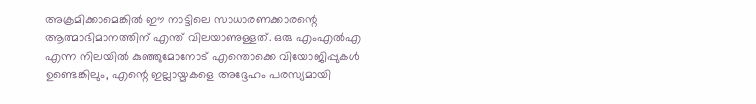അക്രമിക്കാമെങ്കിൽ ഈ നാട്ടിലെ സാധാരണക്കാരന്റെ ആത്മാഭിമാനത്തിന് എന്ത് വിലയാണുള്ളത്. ഒരു എംഎൽഎ എന്ന നിലയിൽ കുഞ്ഞുമോനോട് എന്തൊക്കെ വിയോജിപ്പുകൾ ഉണ്ടെങ്കിലും, എന്റെ ഇല്ലായ്മകളെ അദ്ദേഹം പരസ്യമായി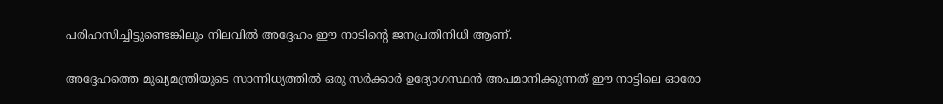പരിഹസിച്ചിട്ടുണ്ടെങ്കിലും നിലവിൽ അദ്ദേഹം ഈ നാടിന്റെ ജനപ്രതിനിധി ആണ്.

അദ്ദേഹത്തെ മുഖ്യമന്ത്രിയുടെ സാന്നിധ്യത്തിൽ ഒരു സർക്കാർ ഉദ്യോഗസ്ഥൻ അപമാനിക്കുന്നത് ഈ നാട്ടിലെ ഓരോ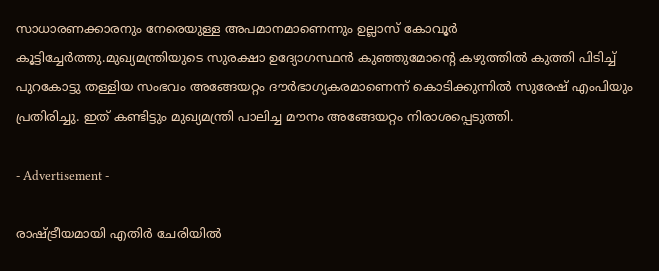സാധാരണക്കാരനും നേരെയുള്ള അപമാനമാണെന്നും ഉല്ലാസ് കോവൂർ കൂട്ടിച്ചേർത്തു.മുഖ്യമന്ത്രിയുടെ സുരക്ഷാ ഉദ്യോഗസ്ഥൻ കുഞ്ഞുമോന്റെ കഴുത്തിൽ കുത്തി പിടിച്ച് പുറകോട്ടു തള്ളിയ സംഭവം അങ്ങേയറ്റം ദൗർഭാഗ്യകരമാണെന്ന് കൊടിക്കുന്നിൽ സുരേഷ് എംപിയും പ്രതിരിച്ചു. ഇത് കണ്ടിട്ടും മുഖ്യമന്ത്രി പാലിച്ച മൗനം അങ്ങേയറ്റം നിരാശപ്പെടുത്തി.

- Advertisement -

രാഷ്ട്രീയമായി എതിർ ചേരിയിൽ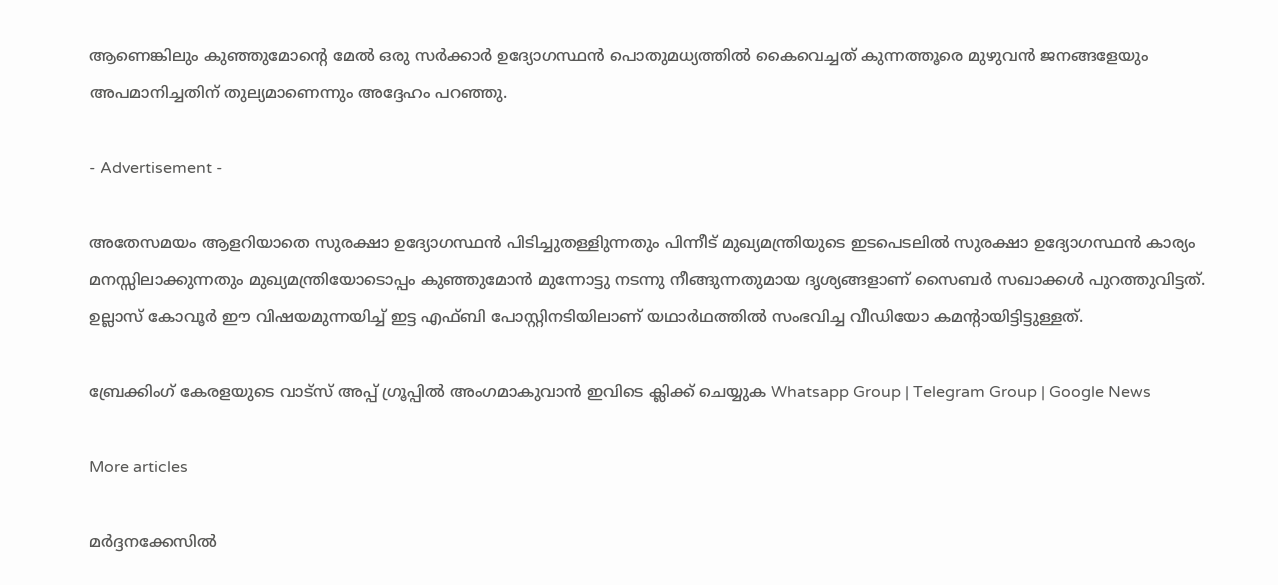ആണെങ്കിലും കുഞ്ഞുമോന്റെ മേൽ ഒരു സർക്കാർ ഉദ്യോഗസ്ഥൻ പൊതുമധ്യത്തിൽ കൈവെച്ചത് കുന്നത്തൂരെ മുഴുവൻ ജനങ്ങളേയും അപമാനിച്ചതിന് തുല്യമാണെന്നും അദ്ദേഹം പറഞ്ഞു.

- Advertisement -

അതേസമയം ആളറിയാതെ സുരക്ഷാ ഉദ്യോഗസ്ഥൻ പിടിച്ചുതള്ളിുന്നതും പിന്നീട് മുഖ്യമന്ത്രിയുടെ ഇടപെടലിൽ സുരക്ഷാ ഉദ്യോഗസ്ഥൻ കാര്യം മനസ്സിലാക്കുന്നതും മുഖ്യമന്ത്രിയോടൊപ്പം കുഞ്ഞുമോൻ മുന്നോട്ടു നടന്നു നീങ്ങുന്നതുമായ ദൃശ്യങ്ങളാണ് സൈബർ സഖാക്കൾ പുറത്തുവിട്ടത്. ഉല്ലാസ് കോവൂർ ഈ വിഷയമുന്നയിച്ച് ഇട്ട എഫ്ബി പോസ്റ്റിനടിയിലാണ് യഥാർഥത്തിൽ സംഭവിച്ച വീഡിയോ കമന്റായിട്ടിട്ടുള്ളത്.

ബ്രേക്കിംഗ് കേരളയുടെ വാട്സ് അപ്പ് ഗ്രൂപ്പിൽ അംഗമാകുവാൻ ഇവിടെ ക്ലിക്ക് ചെയ്യുക Whatsapp Group | Telegram Group | Google News

More articles

മർദ്ദനക്കേസിൽ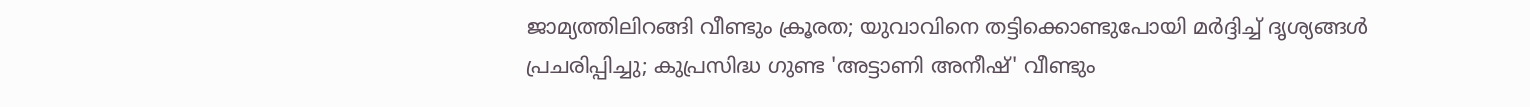ജാമ്യത്തിലിറങ്ങി വീണ്ടും ക്രൂരത; യുവാവിനെ തട്ടിക്കൊണ്ടുപോയി മർദ്ദിച്ച് ദൃശ്യങ്ങൾ പ്രചരിപ്പിച്ചു; കുപ്രസിദ്ധ ഗുണ്ട 'അട്ടാണി അനീഷ്' വീണ്ടും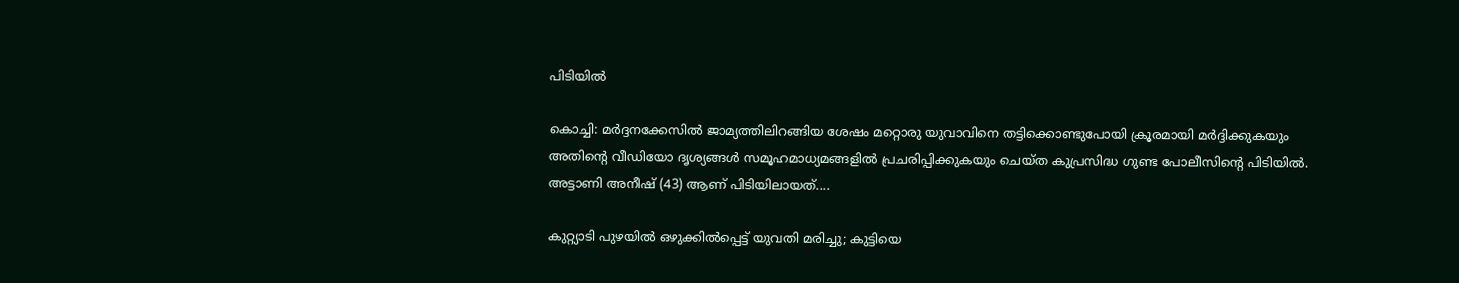പിടിയിൽ

കൊച്ചി: മർദ്ദനക്കേസിൽ ജാമ്യത്തിലിറങ്ങിയ ശേഷം മറ്റൊരു യുവാവിനെ തട്ടിക്കൊണ്ടുപോയി ക്രൂരമായി മർദ്ദിക്കുകയും അതിന്റെ വീഡിയോ ദൃശ്യങ്ങൾ സമൂഹമാധ്യമങ്ങളിൽ പ്രചരിപ്പിക്കുകയും ചെയ്ത കുപ്രസിദ്ധ ഗുണ്ട പോലീസിന്റെ പിടിയിൽ. അട്ടാണി അനീഷ് (43) ആണ് പിടിയിലായത്....

കുറ്റ്യാടി പുഴയിൽ ഒഴുക്കിൽപ്പെട്ട് യുവതി മരിച്ചു; കുട്ടിയെ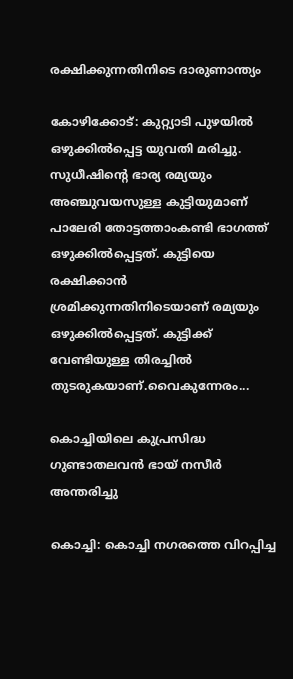രക്ഷിക്കുന്നതിനിടെ ദാരുണാന്ത്യം

കോഴിക്കോട്: കുറ്റ്യാടി പുഴയിൽ ഒഴുക്കിൽപ്പെട്ട യുവതി മരിച്ചു. സുധീഷിന്റെ ഭാര്യ രമ്യയും അഞ്ചുവയസുള്ള കുട്ടിയുമാണ് പാലേരി തോട്ടത്താംകണ്ടി ഭാഗത്ത് ഒഴുക്കിൽപ്പെട്ടത്. കുട്ടിയെ രക്ഷിക്കാൻ ശ്രമിക്കുന്നതിനിടെയാണ് രമ്യയും ഒഴുക്കിൽപ്പെട്ടത്. കുട്ടിക്ക് വേണ്ടിയുള്ള തിരച്ചിൽ തുടരുകയാണ്.വൈകുന്നേരം...

കൊച്ചിയിലെ കുപ്രസിദ്ധ ഗുണ്ടാതലവൻ ഭായ് നസീർ അന്തരിച്ചു

കൊച്ചി: കൊച്ചി നഗരത്തെ വിറപ്പിച്ച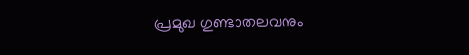പ്രമുഖ ഗുണ്ടാതലവനും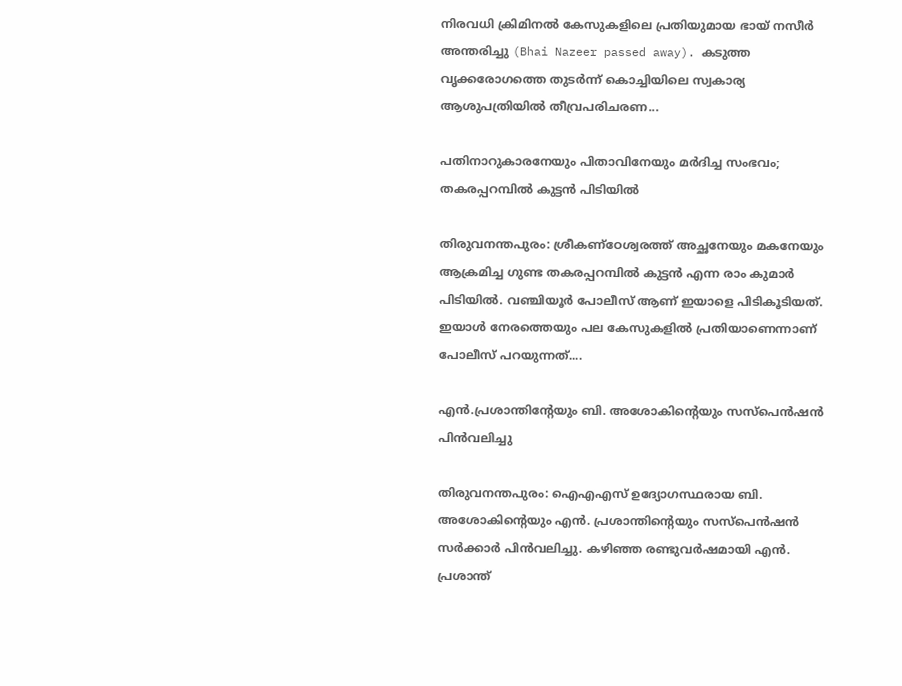നിരവധി ക്രിമിനൽ കേസുകളിലെ പ്രതിയുമായ ഭായ് നസീർ അന്തരിച്ചു (Bhai Nazeer passed away). കടുത്ത വൃക്കരോഗത്തെ തുടർന്ന് കൊച്ചിയിലെ സ്വകാര്യ ആശുപത്രിയിൽ തീവ്രപരിചരണ...

പതിനാറുകാരനേയും പിതാവിനേയും മർദിച്ച സംഭവം; തകരപ്പറമ്പിൽ കുട്ടൻ പിടിയിൽ

തിരുവനന്തപുരം: ശ്രീകണ്ഠേശ്വരത്ത് അച്ഛനേയും മകനേയും ആക്രമിച്ച ഗുണ്ട തകരപ്പറമ്പിൽ കുട്ടൻ എന്ന രാം കുമാർ പിടിയിൽ. വഞ്ചിയൂർ പോലീസ് ആണ് ഇയാളെ പിടികൂടിയത്. ഇയാൾ നേരത്തെയും പല കേസുകളിൽ പ്രതിയാണെന്നാണ് പോലീസ് പറയുന്നത്....

എൻ.പ്രശാന്തിന്റേയും ബി. അശോകിന്റെയും സസ്‌പെൻഷൻ പിൻവലിച്ചു

തിരുവനന്തപുരം: ഐഎഎസ് ഉദ്യോഗസ്ഥരായ ബി. അശോകിന്റെയും എൻ. പ്രശാന്തിന്റെയും സസ്പെൻഷൻ സർക്കാർ പിൻവലിച്ചു. കഴിഞ്ഞ രണ്ടുവർഷമായി എൻ. പ്രശാന്ത്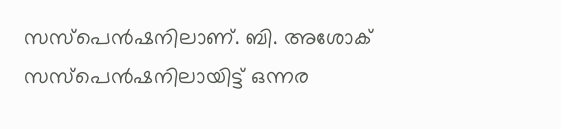സസ്പെൻഷനിലാണ്. ബി. അശോക് സസ്പെൻഷനിലായിട്ട് ഒന്നര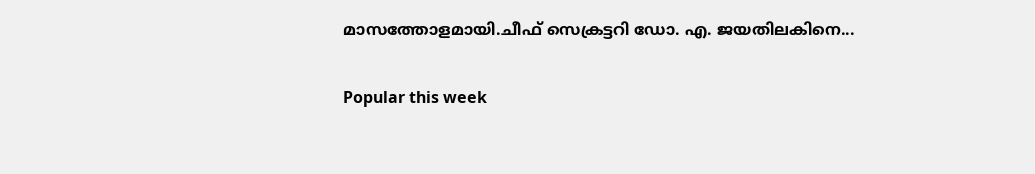മാസത്തോളമായി.ചീഫ് സെക്രട്ടറി ഡോ. എ. ജയതിലകിനെ...

Popular this week